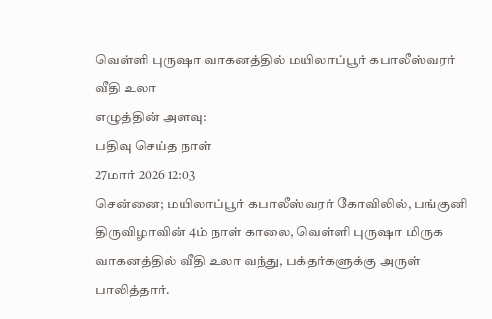வெள்ளி புருஷா வாகனத்தில் மயிலாப்பூர் கபாலீஸ்வரர் வீதி உலா
எழுத்தின் அளவு:
பதிவு செய்த நாள்
27மார் 2026 12:03
சென்னை; மயிலாப்பூர் கபாலீஸ்வரர் கோவிலில், பங்குனி திருவிழாவின் 4ம் நாள் காலை, வெள்ளி புருஷா மிருக வாகனத்தில் வீதி உலா வந்து, பக்தர்களுக்கு அருள் பாலித்தார்.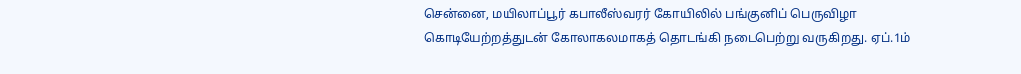சென்னை, மயிலாப்பூர் கபாலீஸ்வரர் கோயிலில் பங்குனிப் பெருவிழா கொடியேற்றத்துடன் கோலாகலமாகத் தொடங்கி நடைபெற்று வருகிறது. ஏப்.1ம்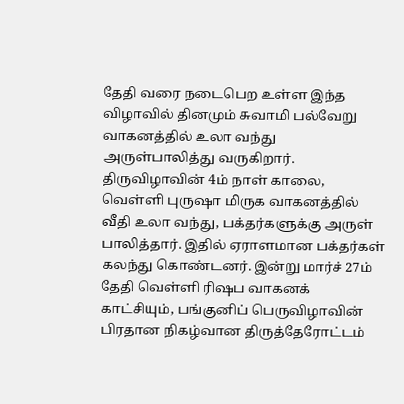தேதி வரை நடைபெற உள்ள இந்த விழாவில் தினமும் சுவாமி பல்வேறு வாகனத்தில் உலா வந்து அருள்பாலித்து வருகிறார். திருவிழாவின் 4ம் நாள் காலை, வெள்ளி புருஷா மிருக வாகனத்தில் வீதி உலா வந்து, பக்தர்களுக்கு அருள் பாலித்தார். இதில் ஏராளமான பக்தர்கள் கலந்து கொண்டனர். இன்று மார்ச் 27ம் தேதி வெள்ளி ரிஷப வாகனக் காட்சியும், பங்குனிப் பெருவிழாவின் பிரதான நிகழ்வான திருத்தேரோட்டம்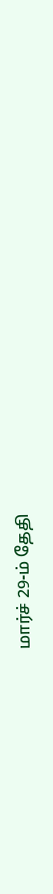மார்ச் 29-ம் தேதி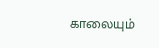காலையும்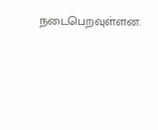நடைபெறவுள்ளன.